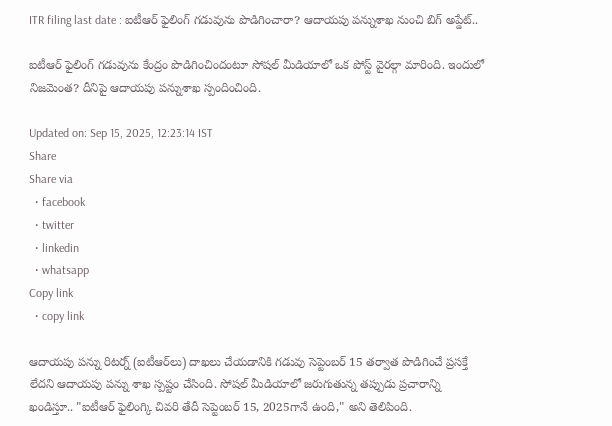ITR filing last date : ఐటీఆర్ ఫైలింగ్ గడువును పొడిగించారా? ఆదాయపు పన్నుశాఖ నుంచి బిగ్ అప్డేట్..

ఐటీఆర్ ఫైలింగ్ గడువును కేంద్రం పొడిగించిందంటూ సోషల్ మీడియాలో ఒక పోస్ట్ వైరల్గా మారింది. ఇందులో నిజమెంత? దీనిపై ఆదాయపు పన్నుశాఖ స్పందించింది.

Updated on: Sep 15, 2025, 12:23:14 IST
Share
Share via
  • facebook
  • twitter
  • linkedin
  • whatsapp
Copy link
  • copy link

ఆదాయపు పన్ను రిటర్న్ (ఐటీఆర్‌లు) దాఖలు చేయడానికి గడువు సెప్టెంబర్ 15 తర్వాత పొడిగించే ప్రసక్తే లేదని ఆదాయపు పన్ను శాఖ స్పష్టం చేసింది. సోషల్ మీడియాలో జరుగుతున్న తప్పుడు ప్రచారాన్ని ఖండిస్తూ.. "ఐటీఆర్‌ ఫైలింగ్కి చివరి తేదీ సెప్టెంబర్ 15, 2025గానే ఉంది," అని తెలిపింది.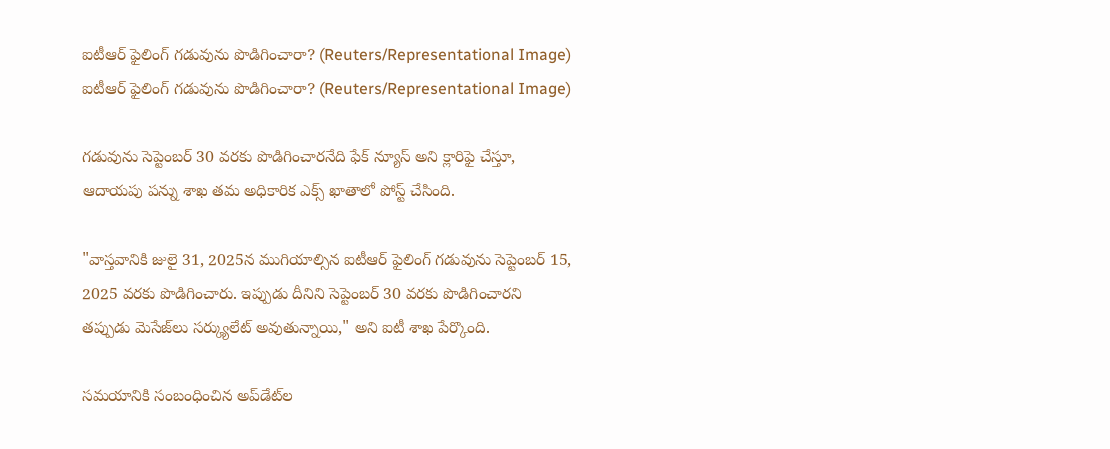ఐటీఆర్ ఫైలింగ్ గడువును పొడిగించారా? (Reuters/Representational Image)
ఐటీఆర్ ఫైలింగ్ గడువును పొడిగించారా? (Reuters/Representational Image)

గడువును సెప్టెంబర్ 30 వరకు పొడిగించారనేది ఫేక్ న్యూస్ అని క్లారిఫై చేస్తూ, ఆదాయపు పన్ను శాఖ తమ అధికారిక ఎక్స్ ఖాతాలో పోస్ట్ చేసింది.

"వాస్తవానికి జులై 31, 2025న ముగియాల్సిన ఐటీఆర్ ఫైలింగ్ గడువును సెప్టెంబర్ 15, 2025 వరకు పొడిగించారు. ఇప్పుడు దీనిని సెప్టెంబర్ 30 వరకు పొడిగించారని తప్పుడు మెసేజ్‌లు సర్క్యులేట్ అవుతున్నాయి," అని ఐటీ శాఖ పేర్కొంది.

సమయానికి సంబంధించిన అప్‌డేట్‌ల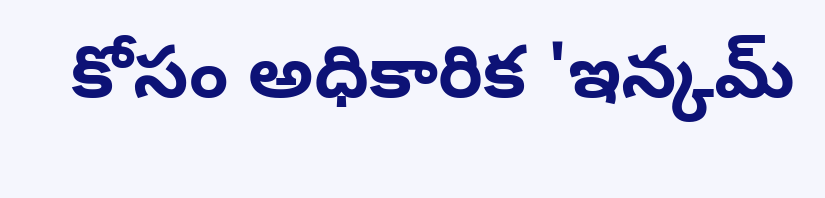కోసం అధికారిక 'ఇన్కమ్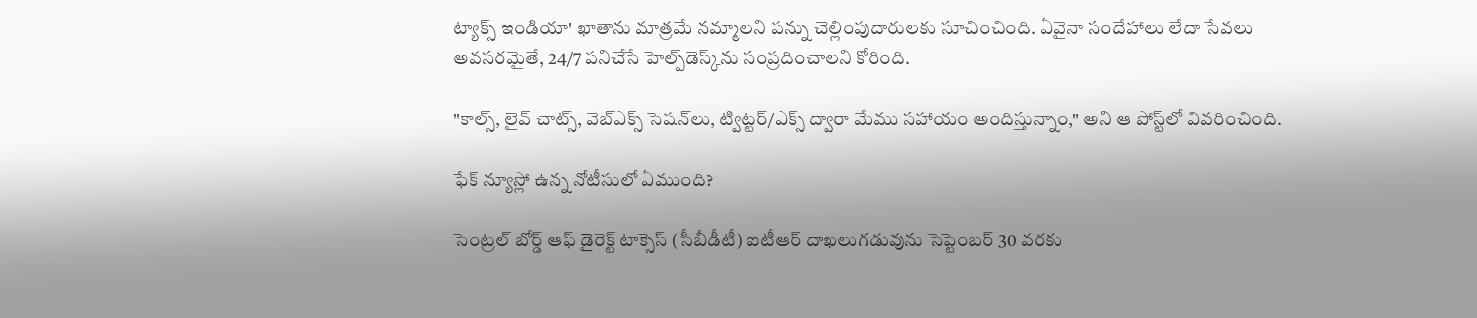ట్యాక్స్ ఇండియా' ఖాతాను మాత్రమే నమ్మాలని పన్ను చెల్లింపుదారులకు సూచించింది. ఏవైనా సందేహాలు లేదా సేవలు అవసరమైతే, 24/7 పనిచేసే హెల్ప్‌డెస్క్‌ను సంప్రదించాలని కోరింది.

"కాల్స్, లైవ్ చాట్స్, వెబ్‌ఎక్స్ సెషన్‌లు, ట్విట్టర్/ఎక్స్ ద్వారా మేము సహాయం అందిస్తున్నాం," అని ఆ పోస్ట్‌లో వివరించింది.

ఫేక్ న్యూస్లో ఉన్న నోటీసులో ఏముంది?

సెంట్రల్ బోర్డ్ ఆఫ్ డైరెక్ట్ టాక్సెస్ (సీబీడీటీ) ఐటీఆర్‌ దాఖలుగడువును సెప్టెంబర్ 30 వరకు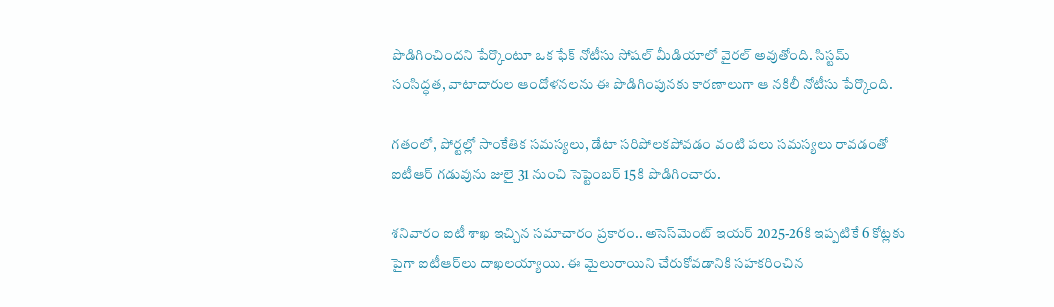పొడిగించిందని పేర్కొంటూ ఒక ఫేక్ నోటీసు సోషల్ మీడియాలో వైరల్ అవుతోంది. సిస్టమ్ సంసిద్ధత, వాటాదారుల ఆందోళనలను ఈ పొడిగింపునకు కారణాలుగా ఆ నకిలీ నోటీసు పేర్కొంది.

గతంలో, పోర్టల్లో సాంకేతిక సమస్యలు, డేటా సరిపోలకపోవడం వంటి పలు సమస్యలు రావడంతో ఐటీఆర్‌ గడువును జులై 31 నుంచి సెప్టెంబర్ 15కి పొడిగించారు.

శనివారం ఐటీ శాఖ ఇచ్చిన సమాచారం ప్రకారం.. అసెస్‌మెంట్ ఇయర్ 2025-26కి ఇప్పటికే 6 కోట్లకు పైగా ఐటీఆర్‌లు దాఖలయ్యాయి. ఈ మైలురాయిని చేరుకోవడానికి సహకరించిన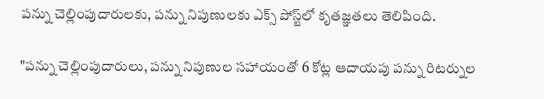పన్ను చెల్లింపుదారులకు, పన్ను నిపుణులకు ఎక్స్ పోస్ట్‌లో కృతజ్ఞతలు తెలిపింది.

"పన్ను చెల్లింపుదారులు, పన్ను నిపుణుల సహాయంతో 6 కోట్ల ఆదాయపు పన్ను రిటర్నుల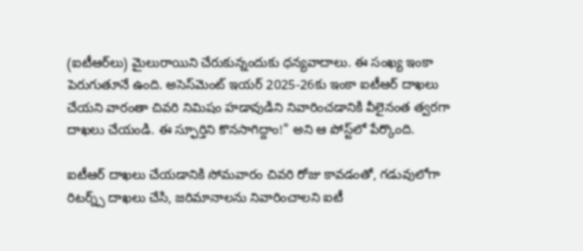(ఐటీఆర్‌లు) మైలురాయిని చేరుకున్నందుకు ధన్యవాదాలు. ఈ సంఖ్య ఇంకా పెరుగుతూనే ఉంది. అసెస్‌మెంట్ ఇయర్ 2025-26కు ఇంకా ఐటీఆర్‌ దాఖలు చేయని వారంతా చివరి నిమిషం హడావుడిని నివారించడానికి వీలైనంత త్వరగా దాఖలు చేయండి. ఈ స్ఫూర్తిని కొనసాగిద్దాం!" అని ఆ పోస్ట్‌లో పేర్కొంది.

ఐటీఆర్‌ దాఖలు చేయడానికి సోమవారం చివరి రోజు కావడంతో, గడువులోగా రిటర్న్స్ దాఖలు చేసి, జరిమానాలను నివారించాలని ఐటీ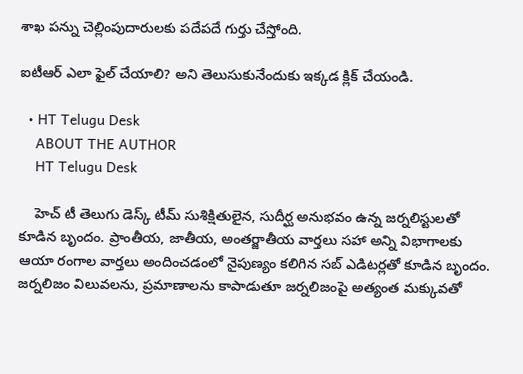శాఖ పన్ను చెల్లింపుదారులకు పదేపదే గుర్తు చేస్తోంది.

ఐటీఆర్ ఎలా ఫైల్ చేయాలి? అని తెలుసుకునేందుకు ఇక్కడ క్లిక్ చేయండి.

  • HT Telugu Desk
    ABOUT THE AUTHOR
    HT Telugu Desk

    హెచ్ టీ తెలుగు డెస్క్ టీమ్ సుశిక్షితులైన, సుదీర్ఘ అనుభవం ఉన్న జర్నలిస్టులతో కూడిన బృందం. ప్రాంతీయ, జాతీయ, అంతర్జాతీయ వార్తలు సహా అన్ని విభాగాలకు ఆయా రంగాల వార్తలు అందించడంలో నైపుణ్యం కలిగిన సబ్ ఎడిటర్లతో కూడిన బృందం. జర్నలిజం విలువలను, ప్రమాణాలను కాపాడుతూ జర్నలిజంపై అత్యంత మక్కువతో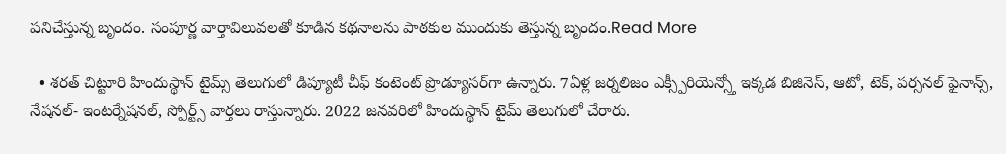పనిచేస్తున్న బృందం. సంపూర్ణ వార్తావిలువలతో కూడిన కథనాలను పాఠకుల ముందుకు తెస్తున్న బృందం.Read More

  • శరత్ చిట్టూరి హిందుస్థాన్ టైమ్స్ తెలుగులో డిప్యూటీ చీఫ్ కంటెంట్ ప్రొడ్యూసర్‌గా ఉన్నారు. 7ఏళ్ల జర్నలిజం ఎక్స్పీరియెన్స్తో ఇక్కడ బిజినెస్, ఆటో, టెక్, పర్సనల్ ఫైనాన్స్, నేషనల్- ఇంటర్నేషనల్, స్పోర్ట్స్ వార్తలు రాస్తున్నారు. 2022 జనవరిలో హిందుస్థాన్ టైమ్ తెలుగులో చేరారు.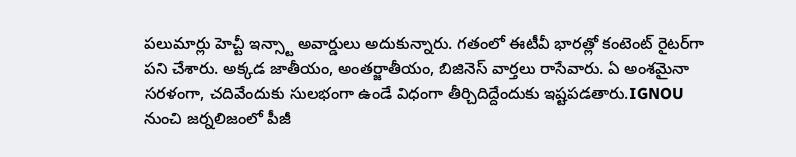పలుమార్లు హెచ్టీ ఇన్స్టా అవార్డులు అదుకున్నారు. గతంలో ఈటీవీ భారత్లో కంటెంట్ రైటర్‌గా పని చేశారు. అక్కడ జాతీయం, అంతర్జాతీయం, బిజినెస్ వార్తలు రాసేవారు. ఏ అంశమైనా సరళంగా, చదివేందుకు సులభంగా ఉండే విధంగా తీర్చిదిద్దేందుకు ఇష్టపడతారు.IGNOU నుంచి జర్నలిజంలో పీజీ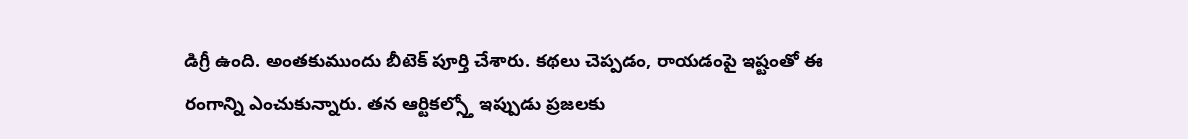డిగ్రీ ఉంది. అంతకుముందు బీటెక్ పూర్తి చేశారు. కథలు చెప్పడం, రాయడంపై ఇష్టంతో ఈ రంగాన్ని ఎంచుకున్నారు. తన ఆర్టికల్స్తో ఇప్పుడు ప్రజలకు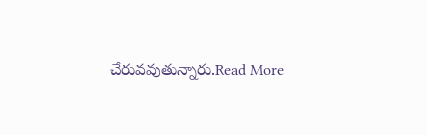చేరువవుతున్నారు.Read More